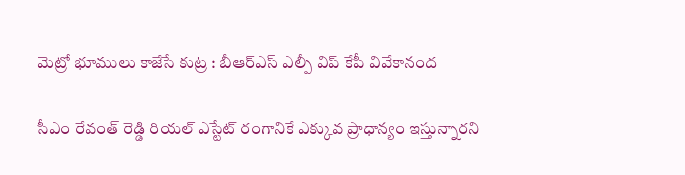మెట్రో భూములు కాజేసే కుట్ర : బీఆర్ఎస్ ఎల్పీ విప్ కేపీ వివేకానంద

సీఎం రేవంత్ రెడ్డి రియల్ ఎస్టేట్ రంగానికే ఎక్కువ ప్రాధాన్యం ఇస్తున్నారని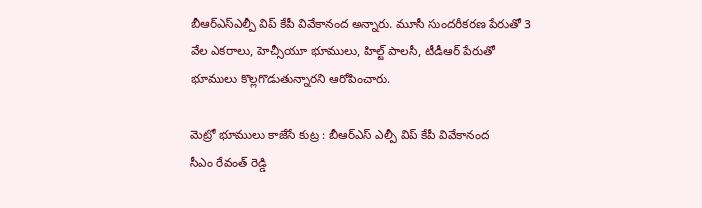బీఆర్ఎస్ఎల్పీ విప్ కేపీ వివేకానంద అన్నారు. మూసీ సుందరీకరణ పేరుతో 3 వేల ఎకరాలు, హెచ్సీయూ భూములు, హిల్ట్ పాలసీ, టీడీఆర్ పేరుతో భూములు కొల్లగొడుతున్నారని ఆరోపించారు.

మెట్రో భూములు కాజేసే కుట్ర : బీఆర్ఎస్ ఎల్పీ విప్ కేపీ వివేకానంద
సీఎం రేవంత్ రెడ్డి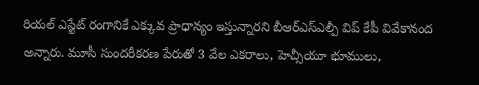రియల్ ఎస్టేట్ రంగానికే ఎక్కువ ప్రాధాన్యం ఇస్తున్నారని బీఆర్ఎస్ఎల్పీ విప్ కేపీ వివేకానంద అన్నారు. మూసీ సుందరీకరణ పేరుతో 3 వేల ఎకరాలు, హెచ్సీయూ భూములు,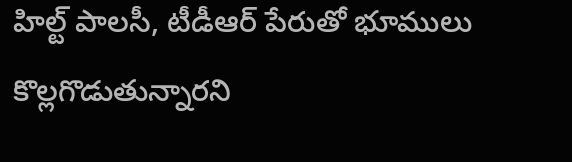హిల్ట్ పాలసీ, టీడీఆర్ పేరుతో భూములు కొల్లగొడుతున్నారని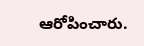ఆరోపించారు.